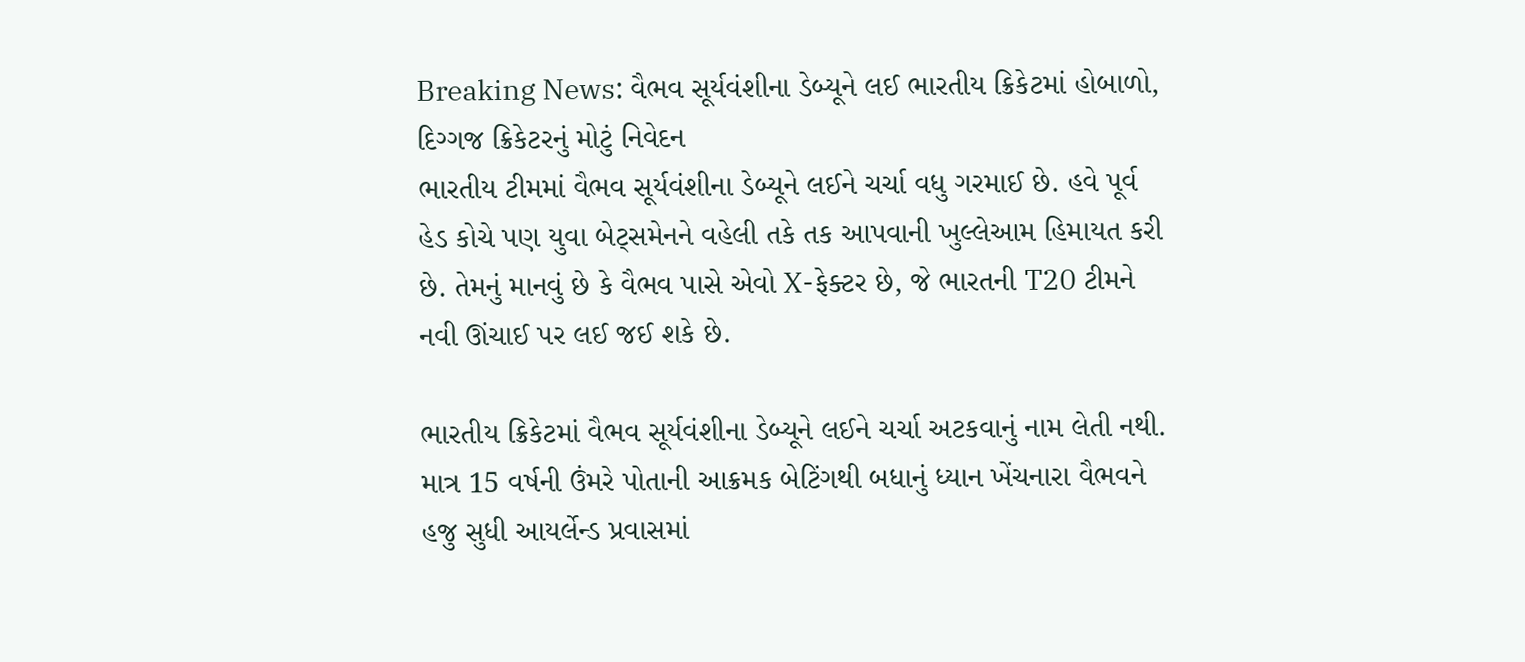Breaking News: વૈભવ સૂર્યવંશીના ડેબ્યૂને લઈ ભારતીય ક્રિકેટમાં હોબાળો, દિગ્ગજ ક્રિકેટરનું મોટું નિવેદન
ભારતીય ટીમમાં વૈભવ સૂર્યવંશીના ડેબ્યૂને લઈને ચર્ચા વધુ ગરમાઈ છે. હવે પૂર્વ હેડ કોચે પણ યુવા બેટ્સમેનને વહેલી તકે તક આપવાની ખુલ્લેઆમ હિમાયત કરી છે. તેમનું માનવું છે કે વૈભવ પાસે એવો X-ફેક્ટર છે, જે ભારતની T20 ટીમને નવી ઊંચાઈ પર લઈ જઈ શકે છે.

ભારતીય ક્રિકેટમાં વૈભવ સૂર્યવંશીના ડેબ્યૂને લઈને ચર્ચા અટકવાનું નામ લેતી નથી. માત્ર 15 વર્ષની ઉંમરે પોતાની આક્રમક બેટિંગથી બધાનું ધ્યાન ખેંચનારા વૈભવને હજુ સુધી આયર્લેન્ડ પ્રવાસમાં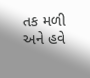તક મળી અને હવે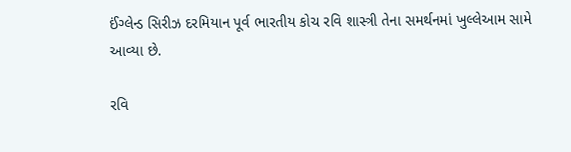ઈંગ્લેન્ડ સિરીઝ દરમિયાન પૂર્વ ભારતીય કોચ રવિ શાસ્ત્રી તેના સમર્થનમાં ખુલ્લેઆમ સામે આવ્યા છે.

રવિ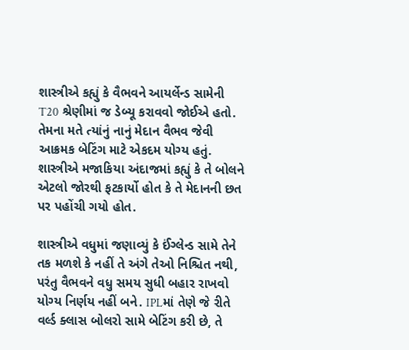શાસ્ત્રીએ કહ્યું કે વૈભવને આયર્લેન્ડ સામેની T20 શ્રેણીમાં જ ડેબ્યૂ કરાવવો જોઈએ હતો. તેમના મતે ત્યાંનું નાનું મેદાન વૈભવ જેવી આક્રમક બેટિંગ માટે એકદમ યોગ્ય હતું. શાસ્ત્રીએ મજાકિયા અંદાજમાં કહ્યું કે તે બોલને એટલો જોરથી ફટકાર્યો હોત કે તે મેદાનની છત પર પહોંચી ગયો હોત.

શાસ્ત્રીએ વધુમાં જણાવ્યું કે ઈંગ્લેન્ડ સામે તેને તક મળશે કે નહીં તે અંગે તેઓ નિશ્ચિત નથી, પરંતુ વૈભવને વધુ સમય સુધી બહાર રાખવો યોગ્ય નિર્ણય નહીં બને. IPLમાં તેણે જે રીતે વર્લ્ડ ક્લાસ બોલરો સામે બેટિંગ કરી છે, તે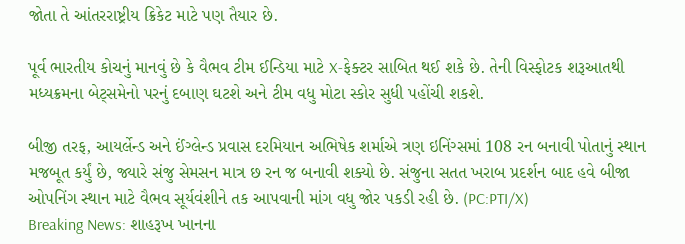જોતા તે આંતરરાષ્ટ્રીય ક્રિકેટ માટે પણ તૈયાર છે.

પૂર્વ ભારતીય કોચનું માનવું છે કે વૈભવ ટીમ ઈન્ડિયા માટે X-ફેક્ટર સાબિત થઈ શકે છે. તેની વિસ્ફોટક શરૂઆતથી મધ્યક્રમના બેટ્સમેનો પરનું દબાણ ઘટશે અને ટીમ વધુ મોટા સ્કોર સુધી પહોંચી શકશે.

બીજી તરફ, આયર્લેન્ડ અને ઈંગ્લેન્ડ પ્રવાસ દરમિયાન અભિષેક શર્માએ ત્રણ ઇનિંગ્સમાં 108 રન બનાવી પોતાનું સ્થાન મજબૂત કર્યું છે, જ્યારે સંજુ સેમસન માત્ર છ રન જ બનાવી શક્યો છે. સંજુના સતત ખરાબ પ્રદર્શન બાદ હવે બીજા ઓપનિંગ સ્થાન માટે વૈભવ સૂર્યવંશીને તક આપવાની માંગ વધુ જોર પકડી રહી છે. (PC:PTI/X)
Breaking News: શાહરૂખ ખાનના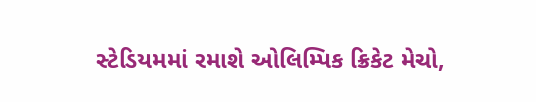સ્ટેડિયમમાં રમાશે ઓલિમ્પિક ક્રિકેટ મેચો,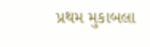પ્રથમ મુકાબલા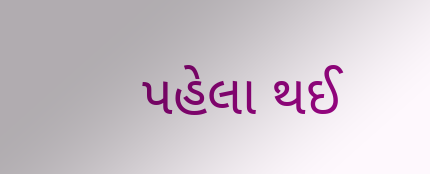પહેલા થઈ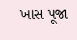ખાસ પૂજા